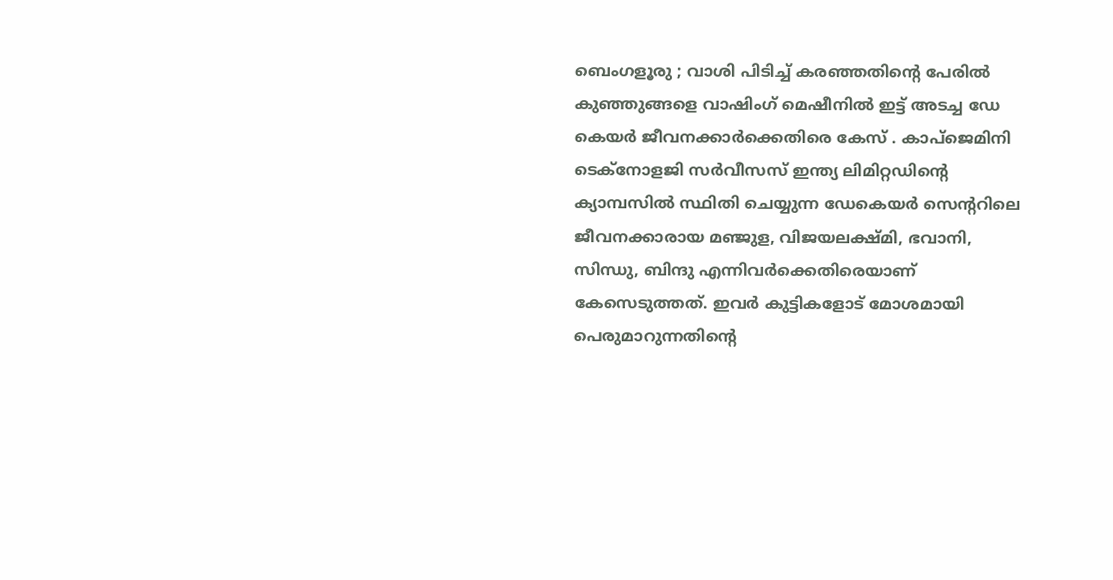ബെംഗളൂരു ; വാശി പിടിച്ച് കരഞ്ഞതിന്റെ പേരിൽ കുഞ്ഞുങ്ങളെ വാഷിംഗ് മെഷീനിൽ ഇട്ട് അടച്ച ഡേ കെയർ ജീവനക്കാർക്കെതിരെ കേസ് . കാപ്ജെമിനി ടെക്നോളജി സർവീസസ് ഇന്ത്യ ലിമിറ്റഡിന്റെ ക്യാമ്പസിൽ സ്ഥിതി ചെയ്യുന്ന ഡേകെയർ സെന്ററിലെ ജീവനക്കാരായ മഞ്ജുള, വിജയലക്ഷ്മി, ഭവാനി, സിന്ധു, ബിന്ദു എന്നിവർക്കെതിരെയാണ് കേസെടുത്തത്. ഇവർ കുട്ടികളോട് മോശമായി പെരുമാറുന്നതിന്റെ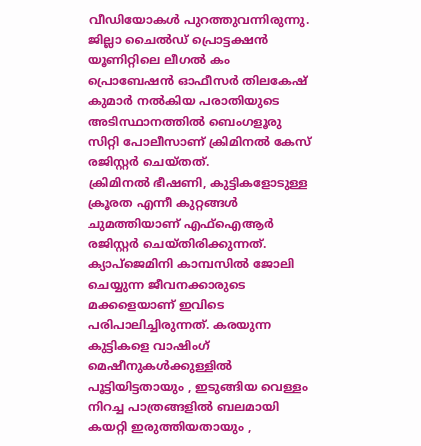വീഡിയോകൾ പുറത്തുവന്നിരുന്നു. ജില്ലാ ചൈൽഡ് പ്രൊട്ടക്ഷൻ യൂണിറ്റിലെ ലീഗൽ കം പ്രൊബേഷൻ ഓഫീസർ തിലകേഷ് കുമാർ നൽകിയ പരാതിയുടെ അടിസ്ഥാനത്തിൽ ബെംഗളൂരു സിറ്റി പോലീസാണ് ക്രിമിനൽ കേസ് രജിസ്റ്റർ ചെയ്തത്.
ക്രിമിനൽ ഭീഷണി, കുട്ടികളോടുള്ള ക്രൂരത എന്നീ കുറ്റങ്ങൾ ചുമത്തിയാണ് എഫ്ഐആർ രജിസ്റ്റർ ചെയ്തിരിക്കുന്നത്. ക്യാപ്ജെമിനി കാമ്പസിൽ ജോലി ചെയ്യുന്ന ജീവനക്കാരുടെ മക്കളെയാണ് ഇവിടെ പരിപാലിച്ചിരുന്നത്. കരയുന്ന കുട്ടികളെ വാഷിംഗ് മെഷീനുകൾക്കുള്ളിൽ പൂട്ടിയിട്ടതായും , ഇടുങ്ങിയ വെള്ളം നിറച്ച പാത്രങ്ങളിൽ ബലമായി കയറ്റി ഇരുത്തിയതായും ,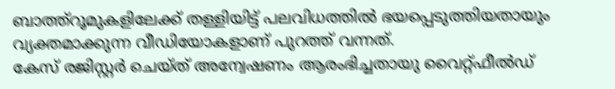ബാത്ത്റൂമുകളിലേക്ക് തള്ളിയിട്ട് പലവിധത്തിൽ ഭയപ്പെടുത്തിയതായും വ്യക്തമാക്കുന്ന വീഡിയോകളാണ് പുറത്ത് വന്നത്.
കേസ് രജിസ്റ്റർ ചെയ്ത് അന്വേഷണം ആരംഭിച്ചതായു വൈറ്റ്ഫീൽഡ്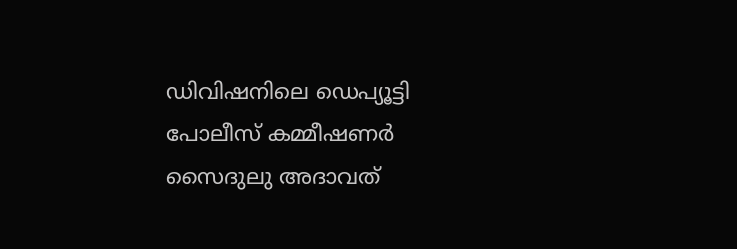ഡിവിഷനിലെ ഡെപ്യൂട്ടി പോലീസ് കമ്മീഷണർ സൈദുലു അദാവത്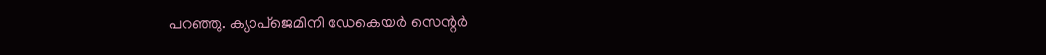പറഞ്ഞു. ക്യാപ്ജെമിനി ഡേകെയർ സെന്റർ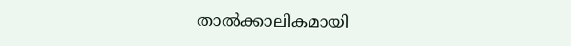താൽക്കാലികമായി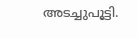അടച്ചുപൂട്ടി.